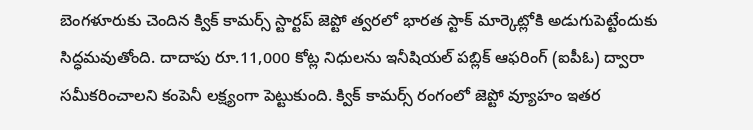బెంగళూరుకు చెందిన క్విక్ కామర్స్ స్టార్టప్ జెప్టో త్వరలో భారత స్టాక్ మార్కెట్లోకి అడుగుపెట్టేందుకు సిద్ధమవుతోంది. దాదాపు రూ.11,000 కోట్ల నిధులను ఇనీషియల్ పబ్లిక్ ఆఫరింగ్ (ఐపీఓ) ద్వారా సమీకరించాలని కంపెనీ లక్ష్యంగా పెట్టుకుంది. క్విక్ కామర్స్ రంగంలో జెప్టో వ్యూహం ఇతర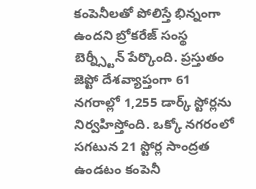కంపెనీలతో పోలిస్తే భిన్నంగా ఉందని బ్రోకరేజ్ సంస్థ బెర్న్స్టీన్ పేర్కొంది. ప్రస్తుతం జెప్టో దేశవ్యాప్తంగా 61 నగరాల్లో 1,255 డార్క్ స్టోర్లను నిర్వహిస్తోంది. ఒక్కో నగరంలో సగటున 21 స్టోర్ల సాంద్రత ఉండటం కంపెనీ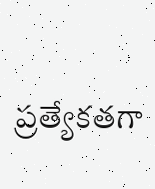ప్రత్యేకతగా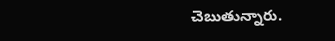చెబుతున్నారు.